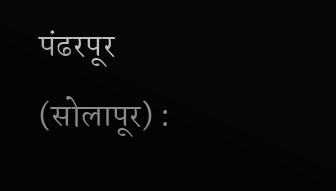पंढरपूर (सोलापूर) :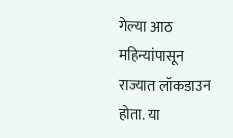गेल्या आठ महिन्यांपासून राज्यात लॉकडाउन होता. या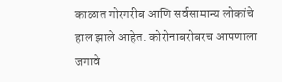काळात गोरगरीब आणि सर्वसामान्य लोकांचे हाल झाले आहेत. कोरोनाबरोबरच आपणाला जगावे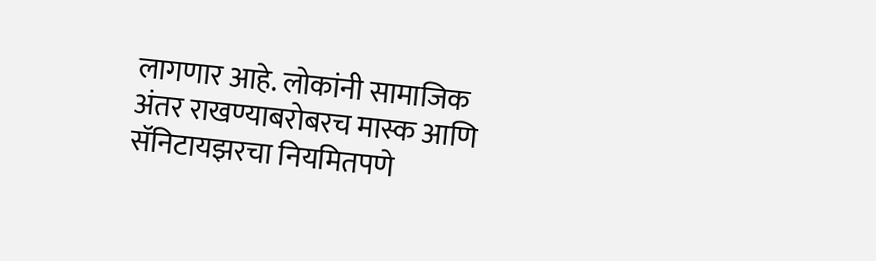लागणार आहे. लोकांनी सामाजिक अंतर राखण्याबरोबरच मास्क आणि सॅनिटायझरचा नियमितपणे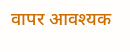वापर आवश्यक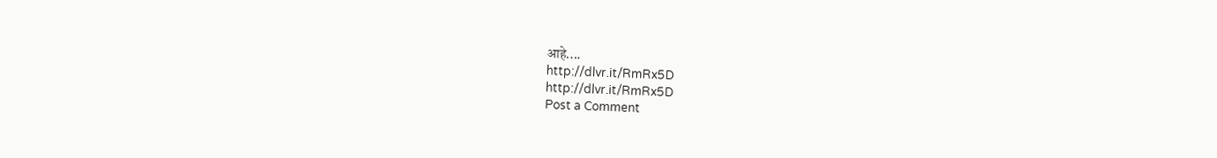आहे....
http://dlvr.it/RmRx5D
http://dlvr.it/RmRx5D
Post a Comment